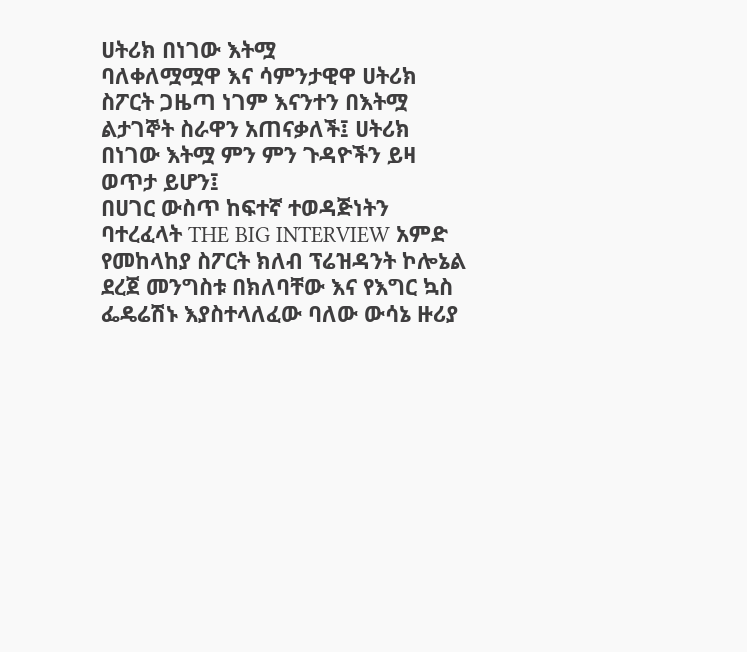ሀትሪክ በነገው እትሟ
ባለቀለሟሟዋ እና ሳምንታዊዋ ሀትሪክ ስፖርት ጋዜጣ ነገም እናንተን በእትሟ ልታገኞት ስራዋን አጠናቃለች፤ ሀትሪክ በነገው እትሟ ምን ምን ጉዳዮችን ይዛ ወጥታ ይሆን፤
በሀገር ውስጥ ከፍተኛ ተወዳጅነትን ባተረፈላት THE BIG INTERVIEW አምድ የመከላከያ ስፖርት ክለብ ፕሬዝዳንት ኮሎኔል ደረጀ መንግስቱ በክለባቸው እና የእግር ኳስ ፌዴሬሽኑ እያስተላለፈው ባለው ውሳኔ ዙሪያ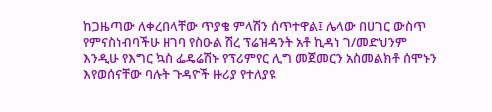ከጋዜጣው ለቀረበላቸው ጥያቄ ምላሽን ሰጥተዋል፤ ሌላው በሀገር ውስጥ የምናስነብባችሁ ዘገባ የስዑል ሽረ ፕሬዝዳንት አቶ ኪዳነ ገ/መድህንም እንዲሁ የእግር ኳስ ፌዴሬሽኑ የፕሪምየር ሊግ መጀመርን አስመልክቶ ሰሞኑን እየወሰናቸው ባሉት ጉዳዮች ዙሪያ የተለያዩ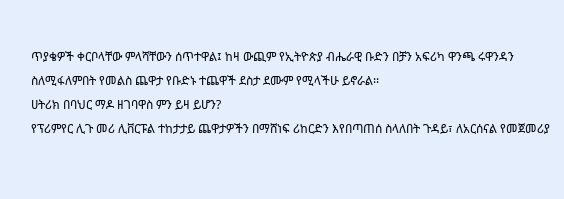ጥያቄዎች ቀርቦላቸው ምላሻቸውን ሰጥተዋል፤ ከዛ ውጪም የኢትዮጵያ ብሔራዊ ቡድን በቻን አፍሪካ ዋንጫ ሩዋንዳን ስለሚፋለምበት የመልስ ጨዋታ የቡድኑ ተጨዋች ደስታ ደሙም የሚላችሁ ይኖራል፡፡
ሀትሪክ በባህር ማዶ ዘገባዋስ ምን ይዛ ይሆን?
የፕሪምየር ሊጉ መሪ ሊቨርፑል ተከታታይ ጨዋታዎችን በማሸነፍ ሪከርድን እየበጣጠሰ ስላለበት ጉዳይ፣ ለአርሰናል የመጀመሪያ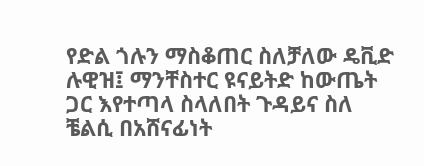የድል ጎሉን ማስቆጠር ስለቻለው ዴቪድ ሉዊዝ፤ ማንቸስተር ዩናይትድ ከውጤት ጋር እየተጣላ ስላለበት ጉዳይና ስለ ቼልሲ በአሸናፊነት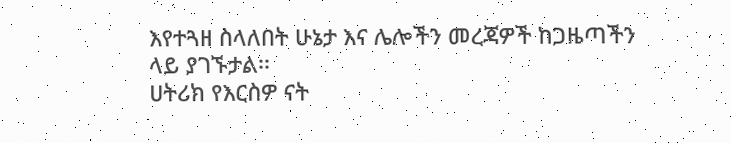እየተጓዘ ስላለበት ሁኔታ እና ሌሎችን መረጃዎች ከጋዜጣችን ላይ ያገኙታል፡፡
ሀትሪክ የእርስዎ ናት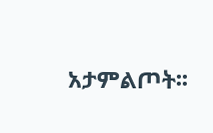አታምልጦት፡፡